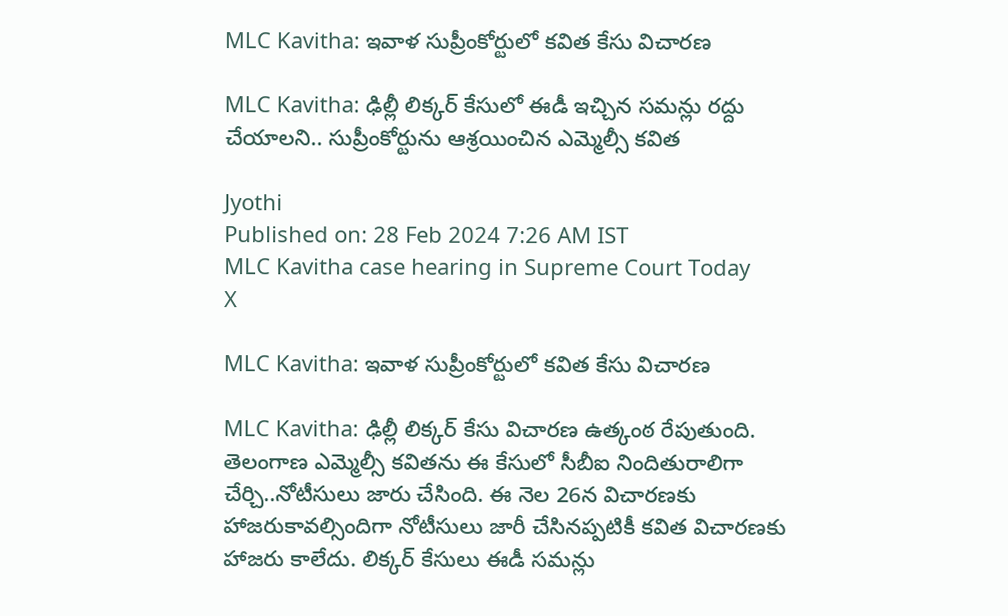MLC Kavitha: ఇవాళ సుప్రీంకోర్టులో కవిత కేసు విచారణ

MLC Kavitha: ఢిల్లీ లిక్కర్ కేసులో ఈడీ ఇచ్చిన సమన్లు రద్దు చేయాలని.. సుప్రీంకోర్టును ఆశ్రయించిన ఎమ్మెల్సీ కవిత

Jyothi
Published on: 28 Feb 2024 7:26 AM IST
MLC Kavitha case hearing in Supreme Court Today
X

MLC Kavitha: ఇవాళ సుప్రీంకోర్టులో కవిత కేసు విచారణ

MLC Kavitha: ఢిల్లీ లిక్కర్ కేసు విచారణ ఉత్కంఠ రేపుతుంది. తెలంగాణ ఎమ్మెల్సీ కవితను ఈ కేసులో సీబీఐ నిందితురాలిగా చేర్చి..నోటీసులు జారు చేసింది. ఈ నెల 26న విచారణకు హాజరుకావల్సిందిగా నోటీసులు జారీ చేసినప్పటికీ కవిత విచారణకు హాజరు కాలేదు. లిక్కర్ కేసులు ఈడీ సమన్లు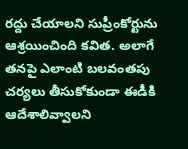రద్దు చేయాలని సుప్రీంకోర్టును ఆశ్రయించింది కవిత. అలాగే తనపై ఎలాంటి బలవంతపు చర్యలు తీసుకోకుండా ఈడీకి ఆదేశాలివ్వాలని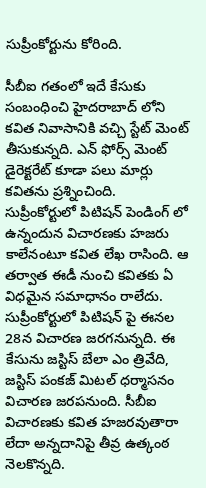సుప్రీంకోర్టును కోరింది.

సీబీఐ గతంలో ఇదే కేసుకు సంబంధించి హైదరాబాద్ లోని కవిత నివాసానికి వచ్చి స్టేట్ మెంట్ తీసుకున్నది. ఎన్ ఫోర్స్ మెంట్ డైరెక్టరేట్ కూడా పలు మార్లు కవితను ప్రశ్నించింది. సుప్రీంకోర్టులో పిటిషన్ పెండింగ్ లో ఉన్నందున విచారణకు హజరు కాలేనంటూ కవిత లేఖ రాసింది. ఆ తర్వాత ఈడీ నుంచి కవితకు ఏ విధమైన సమాధానం రాలేదు. సుప్రీంకోర్టులో పిటిషన్ పై ఈనల 28న విచారణ జరగనున్నది. ఈ కేసును జస్టిస్ బేలా ఎం త్రివేది, జస్టిస్ పంకజ్ మిటల్ ధర్మాసనం విచారణ జరపనుంది. సీబీఐ విచారణకు కవిత హజరవుతారా లేదా అన్నదానిపై తీవ్ర ఉత్కంఠ నెలకొన్నది.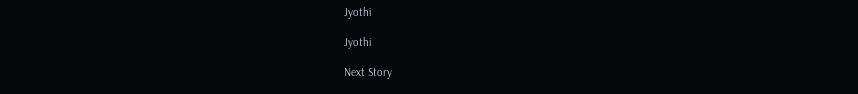Jyothi

Jyothi

Next Story